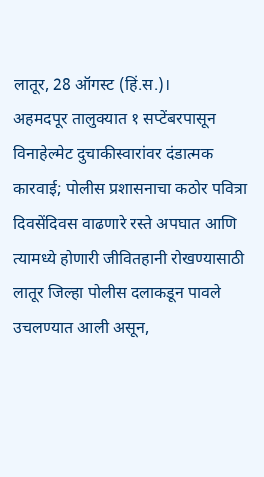लातूर, 28 ऑगस्ट (हिं.स.)।
अहमदपूर तालुक्यात १ सप्टेंबरपासून विनाहेल्मेट दुचाकीस्वारांवर दंडात्मक कारवाई; पोलीस प्रशासनाचा कठोर पवित्रा
दिवसेंदिवस वाढणारे रस्ते अपघात आणि त्यामध्ये होणारी जीवितहानी रोखण्यासाठी लातूर जिल्हा पोलीस दलाकडून पावले उचलण्यात आली असून,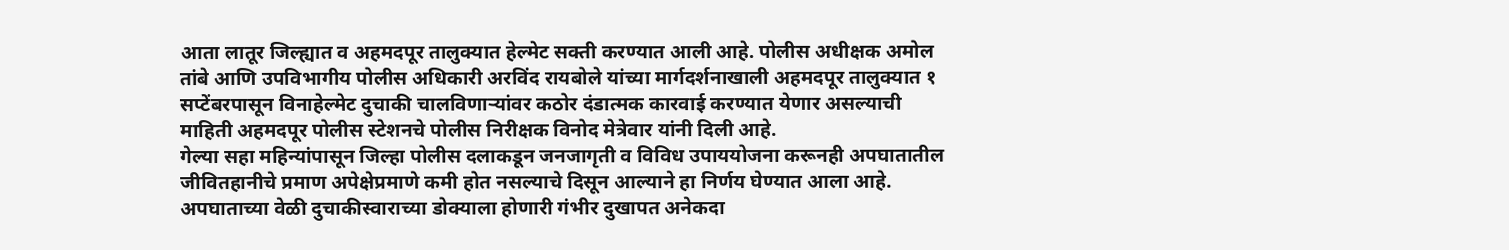आता लातूर जिल्ह्यात व अहमदपूर तालुक्यात हेल्मेट सक्ती करण्यात आली आहे. पोलीस अधीक्षक अमोल तांबे आणि उपविभागीय पोलीस अधिकारी अरविंद रायबोले यांच्या मार्गदर्शनाखाली अहमदपूर तालुक्यात १ सप्टेंबरपासून विनाहेल्मेट दुचाकी चालविणाऱ्यांवर कठोर दंडात्मक कारवाई करण्यात येणार असल्याची माहिती अहमदपूर पोलीस स्टेशनचे पोलीस निरीक्षक विनोद मेत्रेवार यांनी दिली आहे.
गेल्या सहा महिन्यांपासून जिल्हा पोलीस दलाकडून जनजागृती व विविध उपाययोजना करूनही अपघातातील जीवितहानीचे प्रमाण अपेक्षेप्रमाणे कमी होत नसल्याचे दिसून आल्याने हा निर्णय घेण्यात आला आहे. अपघाताच्या वेळी दुचाकीस्वाराच्या डोक्याला होणारी गंभीर दुखापत अनेकदा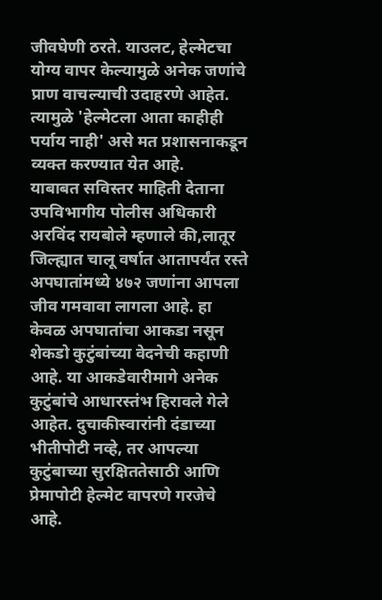जीवघेणी ठरते. याउलट, हेल्मेटचा योग्य वापर केल्यामुळे अनेक जणांचे प्राण वाचल्याची उदाहरणे आहेत. त्यामुळे 'हेल्मेटला आता काहीही पर्याय नाही' असे मत प्रशासनाकडून व्यक्त करण्यात येत आहे.
याबाबत सविस्तर माहिती देताना उपविभागीय पोलीस अधिकारी अरविंद रायबोले म्हणाले की,लातूर जिल्ह्यात चालू वर्षात आतापर्यंत रस्ते अपघातांमध्ये ४७२ जणांना आपला जीव गमवावा लागला आहे. हा केवळ अपघातांचा आकडा नसून शेकडो कुटुंबांच्या वेदनेची कहाणी आहे. या आकडेवारीमागे अनेक कुटुंबांचे आधारस्तंभ हिरावले गेले आहेत. दुचाकीस्वारांनी दंडाच्या भीतीपोटी नव्हे, तर आपल्या कुटुंबाच्या सुरक्षिततेसाठी आणि प्रेमापोटी हेल्मेट वापरणे गरजेचे आहे.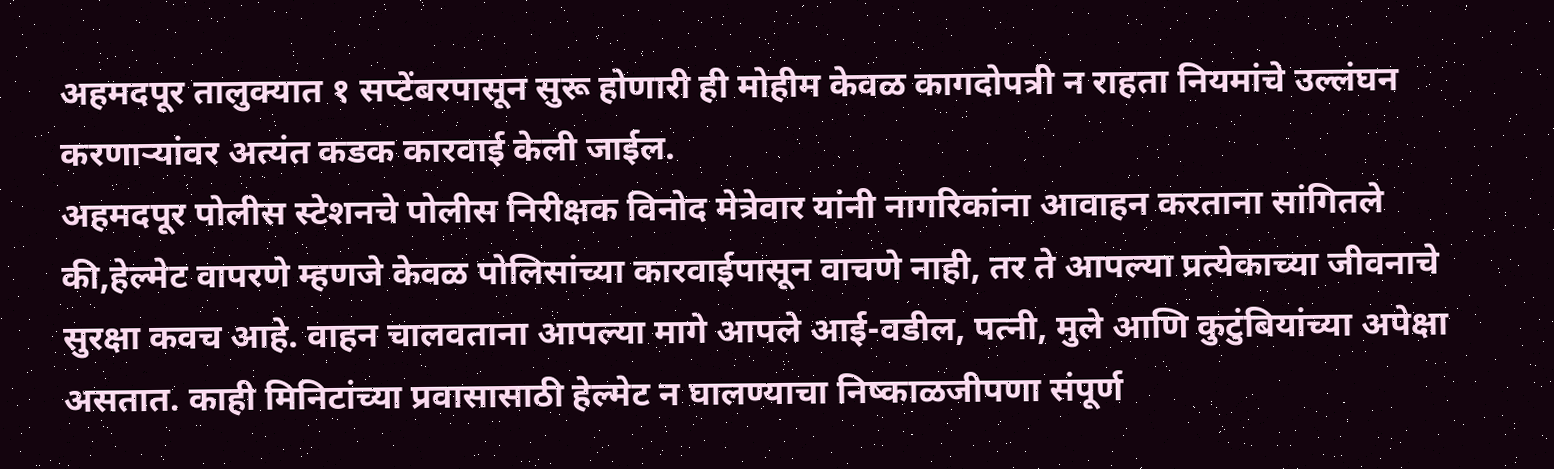अहमदपूर तालुक्यात १ सप्टेंबरपासून सुरू होणारी ही मोहीम केवळ कागदोपत्री न राहता नियमांचे उल्लंघन करणाऱ्यांवर अत्यंत कडक कारवाई केली जाईल.
अहमदपूर पोलीस स्टेशनचे पोलीस निरीक्षक विनोद मेत्रेवार यांनी नागरिकांना आवाहन करताना सांगितले की,हेल्मेट वापरणे म्हणजे केवळ पोलिसांच्या कारवाईपासून वाचणे नाही, तर ते आपल्या प्रत्येकाच्या जीवनाचे सुरक्षा कवच आहे. वाहन चालवताना आपल्या मागे आपले आई-वडील, पत्नी, मुले आणि कुटुंबियांच्या अपेक्षा असतात. काही मिनिटांच्या प्रवासासाठी हेल्मेट न घालण्याचा निष्काळजीपणा संपूर्ण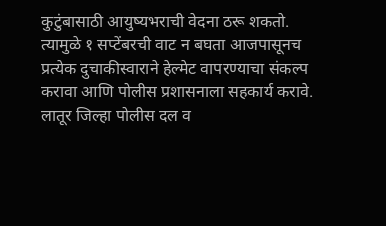कुटुंबासाठी आयुष्यभराची वेदना ठरू शकतो. त्यामुळे १ सप्टेंबरची वाट न बघता आजपासूनच प्रत्येक दुचाकीस्वाराने हेल्मेट वापरण्याचा संकल्प करावा आणि पोलीस प्रशासनाला सहकार्य करावे.
लातूर जिल्हा पोलीस दल व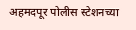अहमदपूर पोलीस स्टेशनच्या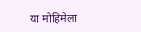या मोहिमेला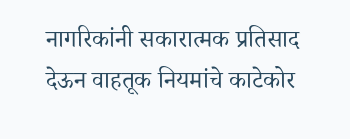नागरिकांनी सकारात्मक प्रतिसाद देऊन वाहतूक नियमांचे काटेकोर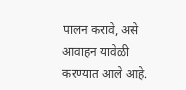पालन करावे, असे आवाहन यावेळी करण्यात आले आहे.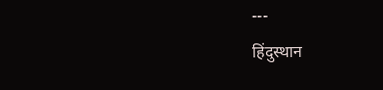---
हिंदुस्थान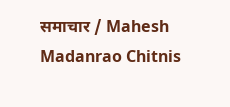समाचार / Mahesh Madanrao Chitnis